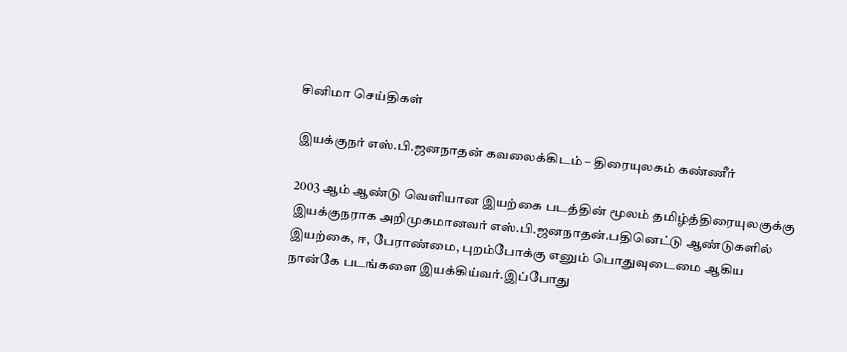சினிமா செய்திகள்

இயக்குநர் எஸ்.பி.ஜனநாதன் கவலைக்கிடம் – திரையுலகம் கண்ணீர்

2003 ஆம் ஆண்டு வெளியான இயற்கை படத்தின் மூலம் தமிழ்த்திரையுலகுக்கு இயக்குநராக அறிமுகமானவர் எஸ்.பி.ஜனநாதன்.பதினெட்டு ஆண்டுகளில் இயற்கை, ஈ, பேராண்மை, புறம்போக்கு எனும் பொதுவுடைமை ஆகிய நான்கே படங்களை இயக்கிய்வர்.இப்போது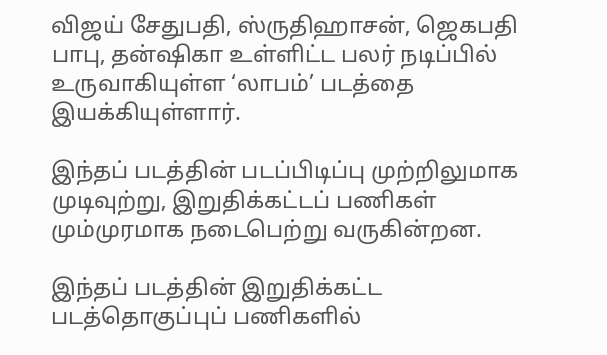விஜய் சேதுபதி, ஸ்ருதிஹாசன், ஜெகபதி பாபு, தன்ஷிகா உள்ளிட்ட பலர் நடிப்பில் உருவாகியுள்ள ‘லாபம்’ படத்தை இயக்கியுள்ளார்.

இந்தப் படத்தின் படப்பிடிப்பு முற்றிலுமாக முடிவுற்று, இறுதிக்கட்டப் பணிகள் மும்முரமாக நடைபெற்று வருகின்றன.

இந்தப் படத்தின் இறுதிக்கட்ட படத்தொகுப்புப் பணிகளில்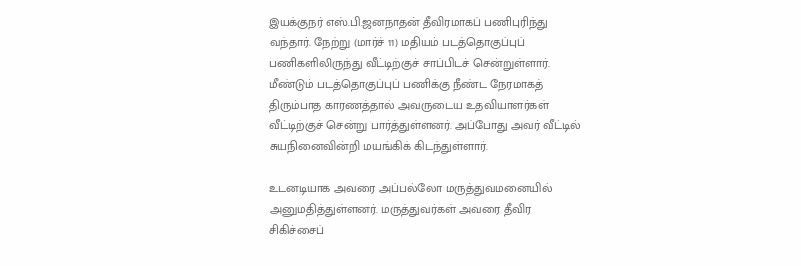இயக்குநர் எஸ்.பி.ஜனநாதன் தீவிரமாகப் பணிபுரிந்து வந்தார். நேற்று (மார்ச் 11) மதியம் படத்தொகுப்புப் பணிகளிலிருந்து வீட்டிற்குச் சாப்பிடச் சென்றுள்ளார். மீண்டும் படத்தொகுப்புப் பணிக்கு நீண்ட நேரமாகத் திரும்பாத காரணத்தால் அவருடைய உதவியாளர்கள் வீட்டிற்குச் சென்று பார்த்துள்ளனர். அப்போது அவர் வீட்டில் சுயநினைவின்றி மயங்கிக் கிடந்துள்ளார்.

உடனடியாக அவரை அப்பல்லோ மருத்துவமனையில் அனுமதித்துள்ளனர். மருத்துவர்கள் அவரை தீவிர சிகிச்சைப்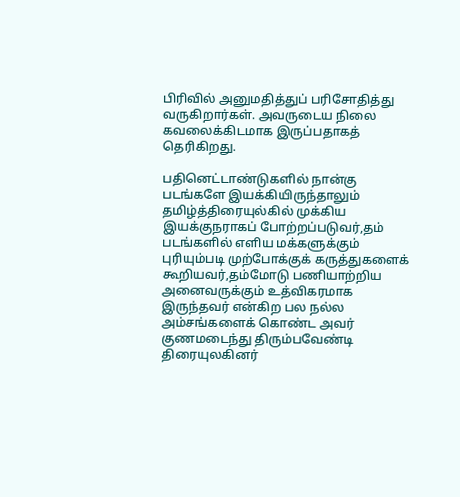பிரிவில் அனுமதித்துப் பரிசோதித்து வருகிறார்கள். அவருடைய நிலை கவலைக்கிடமாக இருப்பதாகத் தெரிகிறது.

பதினெட்டாண்டுகளில் நான்கு படங்களே இயக்கியிருந்தாலும் தமிழ்த்திரையுல்கில் முக்கிய இயக்குநராகப் போற்றப்படுவர்,தம் படங்களில் எளிய மக்களுக்கும் புரியும்படி முற்போக்குக் கருத்துகளைக் கூறியவர்,தம்மோடு பணியாற்றிய அனைவருக்கும் உத்விகரமாக இருந்தவர் என்கிற பல நல்ல அம்சங்களைக் கொண்ட அவர் குணமடைந்து திரும்பவேண்டி திரையுலகினர்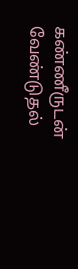கண்ணீருடன் வேண்டுதல்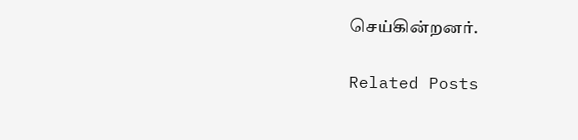செய்கின்றனர்.

Related Posts